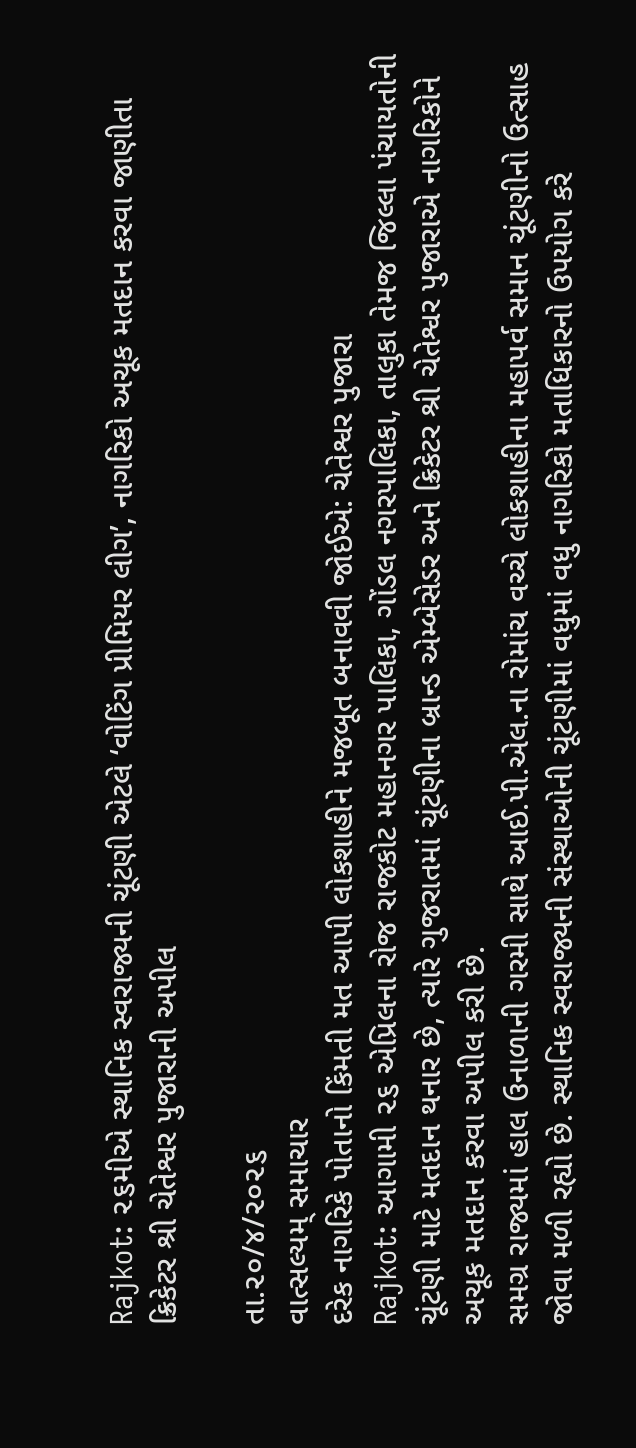Rajkot: ૨૬મીએ સ્થાનિક સ્વરાજ્યની ચૂંટણી એટલે ‘વોટિંગ પ્રીમિયર લીગ’, નાગરિકો અચૂક મતદાન કરવા જાણીતા ક્રિકેટર શ્રી ચેતેશ્વર પુજારાની અપીલ

તા.૨૦/૪/૨૦૨૬
વાત્સલ્યમ્ સમાચાર
દરેક નાગરિકે પોતાનો કિંમતી મત આપી લોકશાહીને મજબૂત બનાવવી જોઈએ: ચેતેશ્વર પુજારા
Rajkot: આગામી ૨૬ એપ્રિલના રોજ રાજકોટ મહાનગર પાલિકા, ગોંડલ નગરપાલિકા, તાલુકા તેમજ જિલ્લા પંચાયતોની ચૂંટણી માટે મતદાન થનાર છે, ત્યારે ગુજરાતમાં ચૂંટણીના બ્રાન્ડ એમ્બેસેડર અને ક્રિકેટર શ્રી ચેતેશ્વર પુજારાએ નાગરિકોને અચૂક મતદાન કરવા અપીલ કરી છે.
સમગ્ર રાજ્યમાં હાલ ઉનાળાની ગરમી સાથે આઈ.પી.એલ.ના રોમાંચ વચ્ચે લોકશાહીના મહાપર્વ સમાન ચૂંટણીનો ઉત્સાહ જોવા મળી રહ્યો છે. સ્થાનિક સ્વરાજ્યની સંસ્થાઓની ચૂંટણીમાં વધુમાં વધુ નાગરિકો મતાધિકારનો ઉપયોગ કરે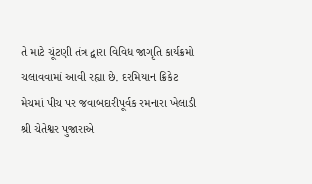તે માટે ચૂંટણી તંત્ર દ્વારા વિવિધ જાગૃતિ કાર્યક્રમો ચલાવવામાં આવી રહ્યા છે. દરમિયાન ક્રિકેટ મેચમાં પીચ પર જવાબદારીપૂર્વક રમનારા ખેલાડી શ્રી ચેતેશ્વર પુજારાએ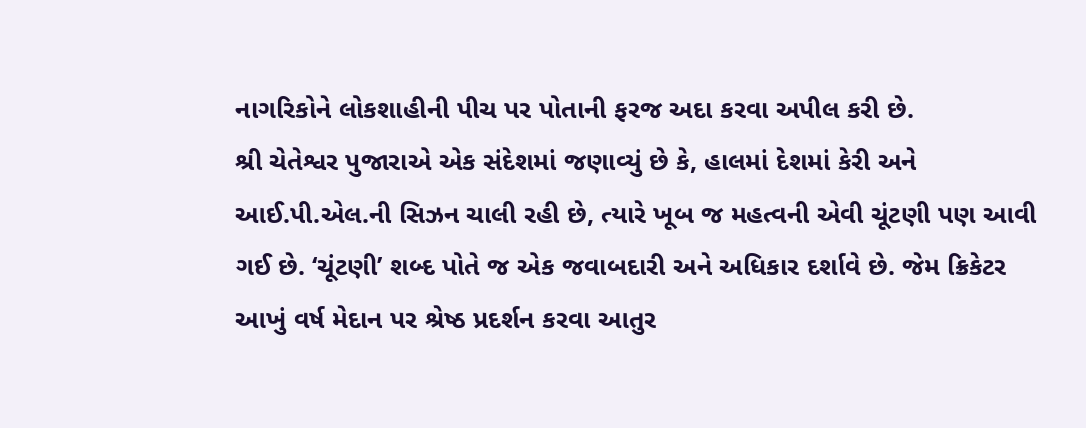નાગરિકોને લોકશાહીની પીચ પર પોતાની ફરજ અદા કરવા અપીલ કરી છે.
શ્રી ચેતેશ્વર પુજારાએ એક સંદેશમાં જણાવ્યું છે કે, હાલમાં દેશમાં કેરી અને આઈ.પી.એલ.ની સિઝન ચાલી રહી છે, ત્યારે ખૂબ જ મહત્વની એવી ચૂંટણી પણ આવી ગઈ છે. ‘ચૂંટણી’ શબ્દ પોતે જ એક જવાબદારી અને અધિકાર દર્શાવે છે. જેમ ક્રિકેટર આખું વર્ષ મેદાન પર શ્રેષ્ઠ પ્રદર્શન કરવા આતુર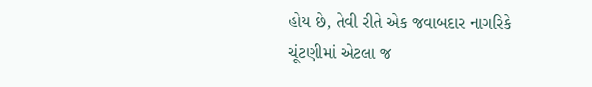હોય છે, તેવી રીતે એક જવાબદાર નાગરિકે ચૂંટણીમાં એટલા જ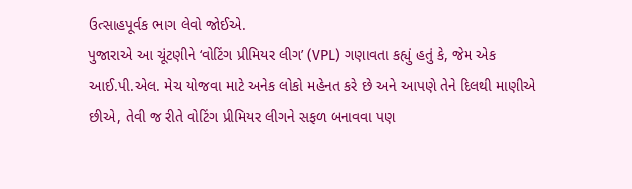ઉત્સાહપૂર્વક ભાગ લેવો જોઈએ.
પુજારાએ આ ચૂંટણીને ‘વોટિંગ પ્રીમિયર લીગ’ (VPL) ગણાવતા કહ્યું હતું કે, જેમ એક આઈ.પી.એલ. મેચ યોજવા માટે અનેક લોકો મહેનત કરે છે અને આપણે તેને દિલથી માણીએ છીએ, તેવી જ રીતે વોટિંગ પ્રીમિયર લીગને સફળ બનાવવા પણ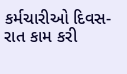કર્મચારીઓ દિવસ-રાત કામ કરી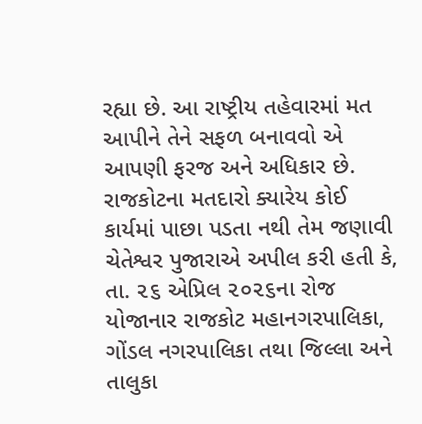રહ્યા છે. આ રાષ્ટ્રીય તહેવારમાં મત આપીને તેને સફળ બનાવવો એ આપણી ફરજ અને અધિકાર છે.
રાજકોટના મતદારો ક્યારેય કોઈ કાર્યમાં પાછા પડતા નથી તેમ જણાવી ચેતેશ્વર પુજારાએ અપીલ કરી હતી કે, તા. ૨૬ એપ્રિલ ૨૦૨૬ના રોજ યોજાનાર રાજકોટ મહાનગરપાલિકા, ગોંડલ નગરપાલિકા તથા જિલ્લા અને તાલુકા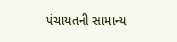પંચાયતની સામાન્ય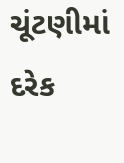ચૂંટણીમાં દરેક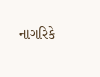નાગરિકે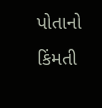પોતાનો કિંમતી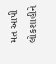મત આપી લોકશાહીને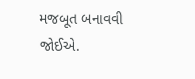મજબૂત બનાવવી જોઈએ.